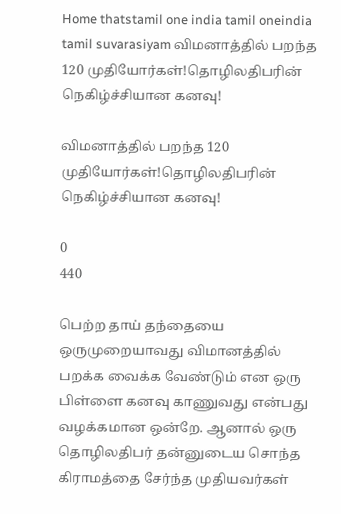Home thatstamil one india tamil oneindia tamil suvarasiyam விமனாத்தில் பறந்த 120 முதியோர்கள்!தொழிலதிபரின் நெகிழ்ச்சியான கனவு!

விமனாத்தில் பறந்த 120 முதியோர்கள்!தொழிலதிபரின் நெகிழ்ச்சியான கனவு!

0
440

பெற்ற தாய் தந்தையை ஒருமுறையாவது விமானத்தில் பறக்க வைக்க வேண்டும் என ஒரு பிள்ளை கனவு காணுவது என்பது வழக்கமான ஒன்றே. ஆனால் ஒரு தொழிலதிபர் தன்னுடைய சொந்த கிராமத்தை சேர்ந்த முதியவர்கள்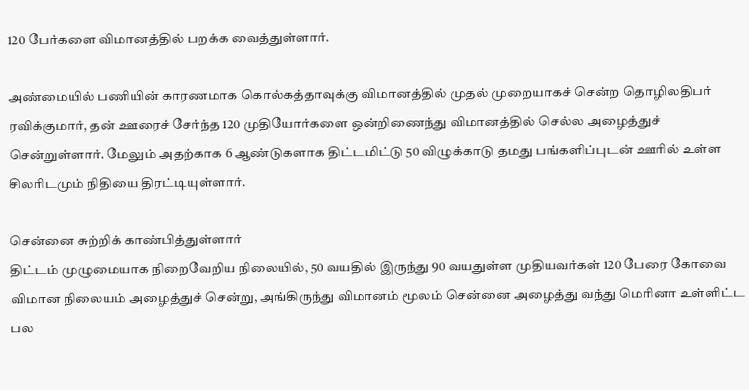120 பேர்களை விமானத்தில் பறக்க வைத்துள்ளார்.

அண்மையில் பணியின் காரணமாக கொல்கத்தாவுக்கு விமானத்தில் முதல் முறையாகச் சென்ற தொழிலதிபர் ரவிக்குமார், தன் ஊரைச் சேர்ந்த 120 முதியோர்களை ஒன்றிணைந்து விமானத்தில் செல்ல அழைத்துச் சென்றுள்ளார். மேலும் அதற்காக 6 ஆண்டுகளாக திட்டமிட்டு 50 விழுக்காடு தமது பங்களிப்புடன் ஊரில் உள்ள சிலரிடமும் நிதியை திரட்டியுள்ளார்.

சென்னை சுற்றிக் காண்பித்துள்ளார்
திட்டம் முழுமையாக நிறைவேறிய நிலையில், 50 வயதில் இருந்து 90 வயதுள்ள முதியவர்கள் 120 பேரை கோவை விமான நிலையம் அழைத்துச் சென்று, அங்கிருந்து விமானம் மூலம் சென்னை அழைத்து வந்து மெரினா உள்ளிட்ட பல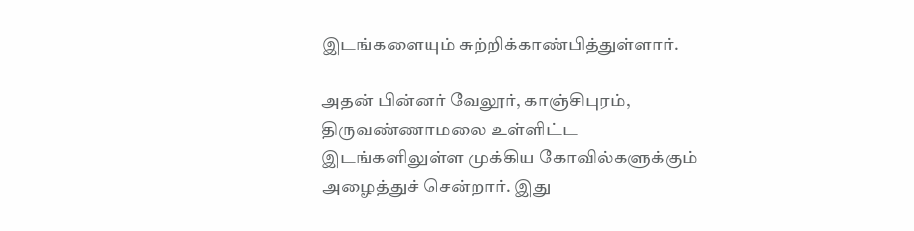இடங்களையும் சுற்றிக்காண்பித்துள்ளார்.

அதன் பின்னர் வேலூர், காஞ்சிபுரம், திருவண்ணாமலை உள்ளிட்ட இடங்களிலுள்ள முக்கிய கோவில்களுக்கும் அழைத்துச் சென்றார். இது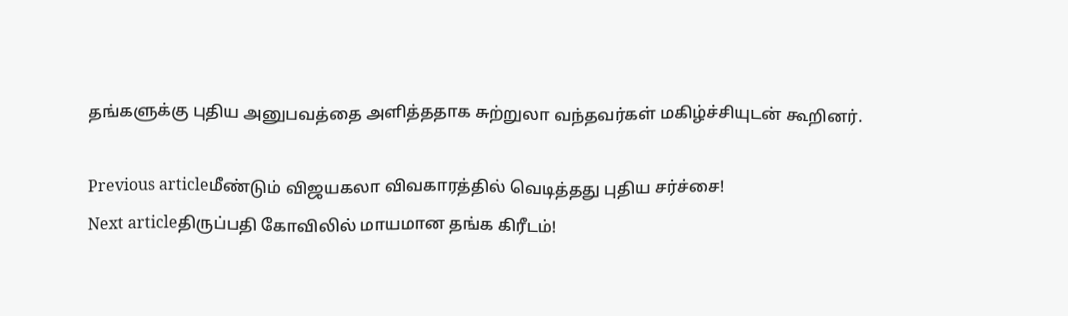தங்களுக்கு புதிய அனுபவத்தை அளித்ததாக சுற்றுலா வந்தவர்கள் மகிழ்ச்சியுடன் கூறினர்.

Previous articleமீண்டும் விஜயகலா விவகாரத்தில் வெடித்தது புதிய சர்ச்சை!
Next articleதிருப்பதி கோவிலில் மாயமான தங்க கிரீடம்!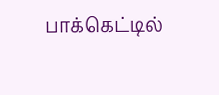பாக்கெட்டில்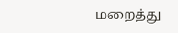மறைத்து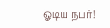ஓடிய நபர்!